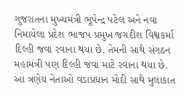ગુજરાતના મુખ્યમંત્રી ભૂપેન્દ્ર પટેલ અને નવા નિમાયેલા પ્રદેશ ભાજપ પ્રમુખ જગદીશ વિશ્વકર્મા દિલ્હી જવા રવાના થયા છે. તેમની સાથે સંગઠન મહામંત્રી પણ દિલ્હી જવા માટે રવાના થયા છે. આ ત્રણેય નેતાઓ વડાપ્રધાન મોદી સાથે મુલાકાત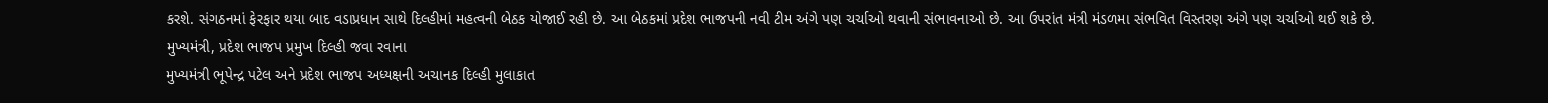કરશે. સંગઠનમાં ફેરફાર થયા બાદ વડાપ્રધાન સાથે દિલ્હીમાં મહત્વની બેઠક યોજાઈ રહી છે. આ બેઠકમાં પ્રદેશ ભાજપની નવી ટીમ અંગે પણ ચર્ચાઓ થવાની સંભાવનાઓ છે. આ ઉપરાંત મંત્રી મંડળમા સંભવિત વિસ્તરણ અંગે પણ ચર્ચાઓ થઈ શકે છે.
મુખ્યમંત્રી, પ્રદેશ ભાજપ પ્રમુખ દિલ્હી જવા રવાના
મુખ્યમંત્રી ભૂપેન્દ્ર પટેલ અને પ્રદેશ ભાજપ અધ્યક્ષની અચાનક દિલ્હી મુલાકાત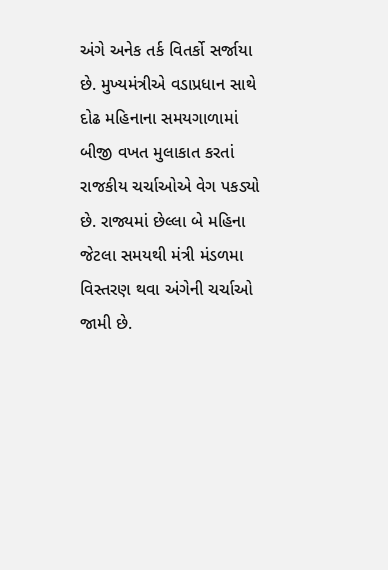અંગે અનેક તર્ક વિતર્કો સર્જાયા છે. મુખ્યમંત્રીએ વડાપ્રધાન સાથે દોઢ મહિનાના સમયગાળામાં બીજી વખત મુલાકાત કરતાં રાજકીય ચર્ચાઓએ વેગ પકડ્યો છે. રાજ્યમાં છેલ્લા બે મહિના જેટલા સમયથી મંત્રી મંડળમા વિસ્તરણ થવા અંગેની ચર્ચાઓ જામી છે.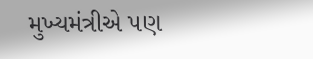મુખ્યમંત્રીએ પણ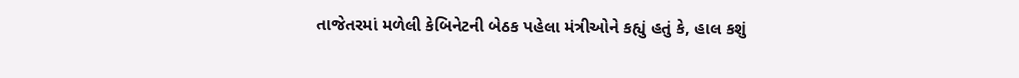તાજેતરમાં મળેલી કેબિનેટની બેઠક પહેલા મંત્રીઓને કહ્યું હતું કે, હાલ કશું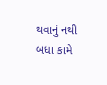થવાનું નથી બધા કામે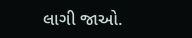લાગી જાઓ.